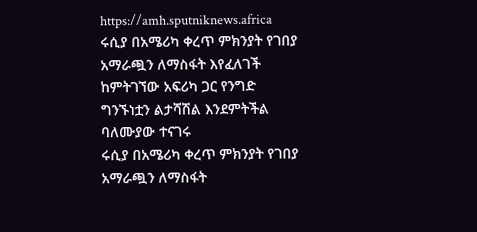https://amh.sputniknews.africa
ሩሲያ በአሜሪካ ቀረጥ ምክንያት የገበያ አማራጯን ለማስፋት እየፈለገች ከምትገኘው አፍሪካ ጋር የንግድ ግንኙነቷን ልታሻሽል እንደምትችል ባለሙያው ተናገሩ
ሩሲያ በአሜሪካ ቀረጥ ምክንያት የገበያ አማራጯን ለማስፋት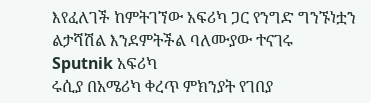እየፈለገች ከምትገኘው አፍሪካ ጋር የንግድ ግንኙነቷን ልታሻሽል እንደምትችል ባለሙያው ተናገሩ
Sputnik አፍሪካ
ሩሲያ በአሜሪካ ቀረጥ ምክንያት የገበያ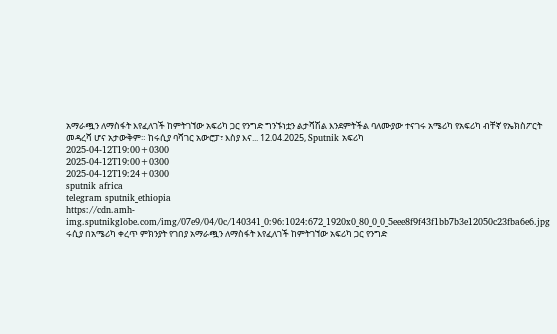አማራጯን ለማስፋት እየፈለገች ከምትገኘው አፍሪካ ጋር የንግድ ግንኙነቷን ልታሻሽል እንደምትችል ባለሙያው ተናገሩ አሜሪካ የአፍሪካ ብቸኛ የኤክስፖርት መዳረሻ ሆና አታውቅም። ከሩሲያ ባሻገር አውሮፓ፣ እስያ እና... 12.04.2025, Sputnik አፍሪካ
2025-04-12T19:00+0300
2025-04-12T19:00+0300
2025-04-12T19:24+0300
sputnik africa
telegram sputnik_ethiopia
https://cdn.amh-img.sputnikglobe.com/img/07e9/04/0c/140341_0:96:1024:672_1920x0_80_0_0_5eee8f9f43f1bb7b3e12050c23fba6e6.jpg
ሩሲያ በአሜሪካ ቀረጥ ምክንያት የገበያ አማራጯን ለማስፋት እየፈለገች ከምትገኘው አፍሪካ ጋር የንግድ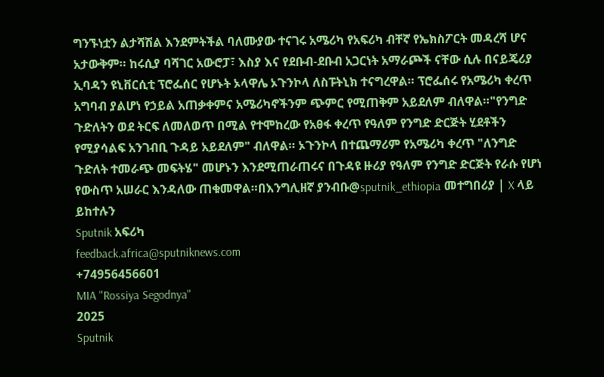ግንኙነቷን ልታሻሽል እንደምትችል ባለሙያው ተናገሩ አሜሪካ የአፍሪካ ብቸኛ የኤክስፖርት መዳረሻ ሆና አታውቅም። ከሩሲያ ባሻገር አውሮፓ፣ እስያ እና የደቡብ-ደቡብ አጋርነት አማራጮች ናቸው ሲሉ በናይጄሪያ ኢባዳን ዩኒቨርሲቲ ፕሮፌሰር የሆኑት ኦላዋሌ ኦጉንኮላ ለስፑትኒክ ተናግረዋል። ፕሮፌሰሩ የአሜሪካ ቀረጥ አግባብ ያልሆነ የኃይል አጠቃቀምና አሜሪካኖችንም ጭምር የሚጠቅም አይደለም ብለዋል።"የንግድ ጉድለትን ወደ ትርፍ ለመለወጥ በሚል የተሞከረው የአፀፋ ቀረጥ የዓለም የንግድ ድርጅት ሂደቶችን የሚያሳልፍ አንገብቢ ጉዳይ አይደለም" ብለዋል። ኦጉንኮላ በተጨማሪም የአሜሪካ ቀረጥ "ለንግድ ጉድለት ተመራጭ መፍትሄ" መሆኑን እንደሚጠራጠሩና በጉዳዩ ዙሪያ የዓለም የንግድ ድርጅት የራሱ የሆነ የውስጥ አሠራር እንዳለው ጠቁመዋል።በእንግሊዘኛ ያንብቡ@sputnik_ethiopia መተግበሪያ | X ላይ ይከተሉን
Sputnik አፍሪካ
feedback.africa@sputniknews.com
+74956456601
MIA "Rossiya Segodnya"
2025
Sputnik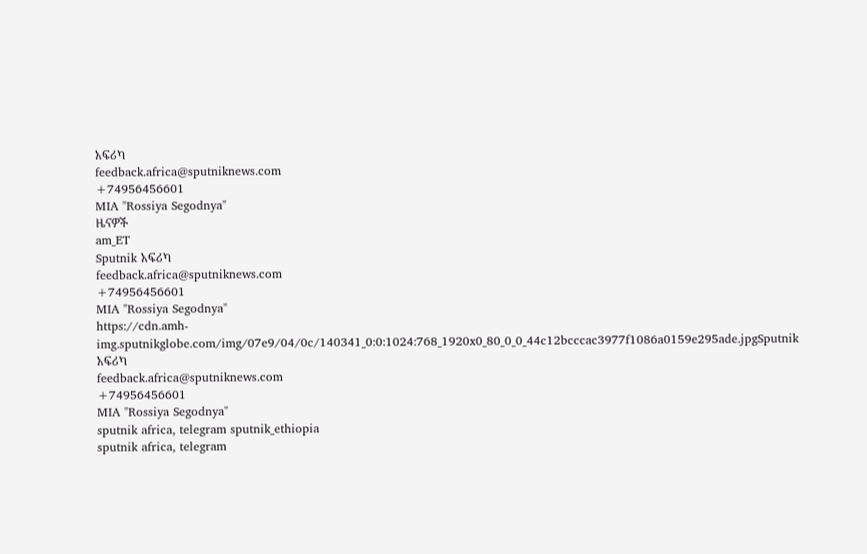አፍሪካ
feedback.africa@sputniknews.com
+74956456601
MIA "Rossiya Segodnya"
ዜናዎች
am_ET
Sputnik አፍሪካ
feedback.africa@sputniknews.com
+74956456601
MIA "Rossiya Segodnya"
https://cdn.amh-img.sputnikglobe.com/img/07e9/04/0c/140341_0:0:1024:768_1920x0_80_0_0_44c12bcccac3977f1086a0159e295ade.jpgSputnik አፍሪካ
feedback.africa@sputniknews.com
+74956456601
MIA "Rossiya Segodnya"
sputnik africa, telegram sputnik_ethiopia
sputnik africa, telegram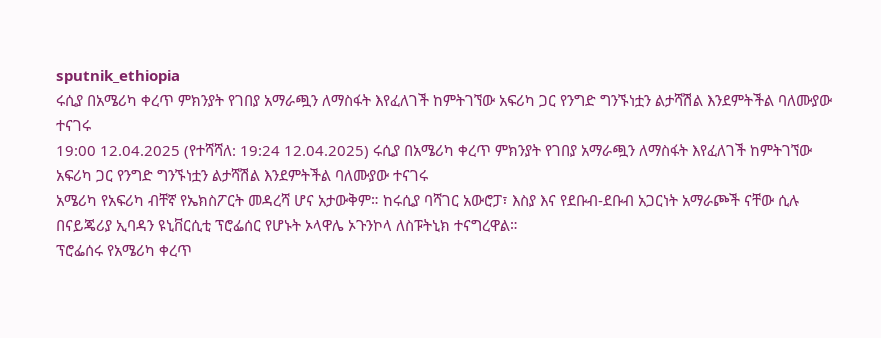sputnik_ethiopia
ሩሲያ በአሜሪካ ቀረጥ ምክንያት የገበያ አማራጯን ለማስፋት እየፈለገች ከምትገኘው አፍሪካ ጋር የንግድ ግንኙነቷን ልታሻሽል እንደምትችል ባለሙያው ተናገሩ
19:00 12.04.2025 (የተሻሻለ: 19:24 12.04.2025) ሩሲያ በአሜሪካ ቀረጥ ምክንያት የገበያ አማራጯን ለማስፋት እየፈለገች ከምትገኘው አፍሪካ ጋር የንግድ ግንኙነቷን ልታሻሽል እንደምትችል ባለሙያው ተናገሩ
አሜሪካ የአፍሪካ ብቸኛ የኤክስፖርት መዳረሻ ሆና አታውቅም። ከሩሲያ ባሻገር አውሮፓ፣ እስያ እና የደቡብ-ደቡብ አጋርነት አማራጮች ናቸው ሲሉ በናይጄሪያ ኢባዳን ዩኒቨርሲቲ ፕሮፌሰር የሆኑት ኦላዋሌ ኦጉንኮላ ለስፑትኒክ ተናግረዋል።
ፕሮፌሰሩ የአሜሪካ ቀረጥ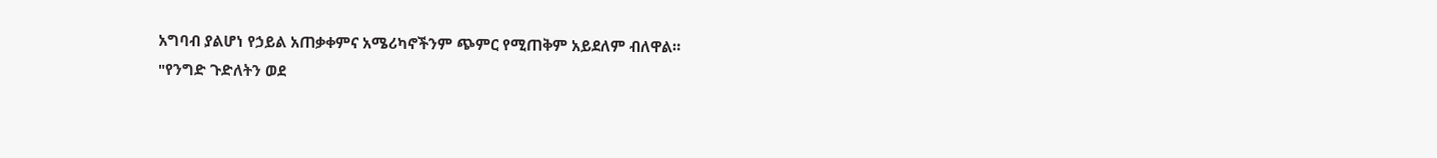አግባብ ያልሆነ የኃይል አጠቃቀምና አሜሪካኖችንም ጭምር የሚጠቅም አይደለም ብለዋል።
"የንግድ ጉድለትን ወደ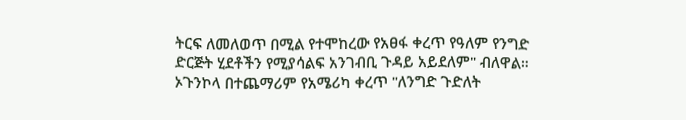ትርፍ ለመለወጥ በሚል የተሞከረው የአፀፋ ቀረጥ የዓለም የንግድ ድርጅት ሂደቶችን የሚያሳልፍ አንገብቢ ጉዳይ አይደለም" ብለዋል።
ኦጉንኮላ በተጨማሪም የአሜሪካ ቀረጥ "ለንግድ ጉድለት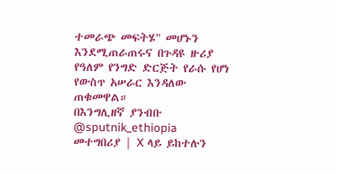ተመራጭ መፍትሄ" መሆኑን እንደሚጠራጠሩና በጉዳዩ ዙሪያ የዓለም የንግድ ድርጅት የራሱ የሆነ የውስጥ አሠራር እንዳለው ጠቁመዋል።
በእንግሊዘኛ ያንብቡ
@sputnik_ethiopia
መተግበሪያ | X ላይ ይከተሉን